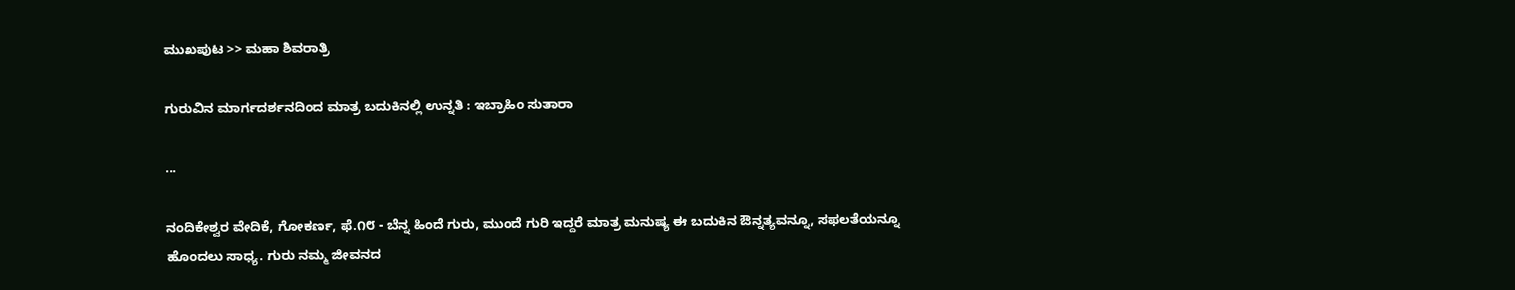ಮುಖಪುಟ >> ಮಹಾ ಶಿವರಾತ್ರಿ

ಗುರುವಿನ ಮಾರ್ಗದರ್ಶನದಿಂದ ಮಾತ್ರ ಬದುಕಿನಲ್ಲಿ ಉನ್ನತಿ : ಇಬ್ರಾಹಿಂ ಸುತಾರಾ

...

ನಂದಿಕೇಶ್ವರ ವೇದಿಕೆ, ಗೋಕರ್ಣ, ಫೆ.೧೮ - ಬೆನ್ನ ಹಿಂದೆ ಗುರು, ಮುಂದೆ ಗುರಿ ಇದ್ದರೆ ಮಾತ್ರ ಮನುಷ್ಯ ಈ ಬದುಕಿನ ಔನ್ನತ್ಯವನ್ನೂ, ಸಫಲತೆಯನ್ನೂ ಹೊಂದಲು ಸಾಧ್ಯ. ಗುರು ನಮ್ಮ ಜೀವನದ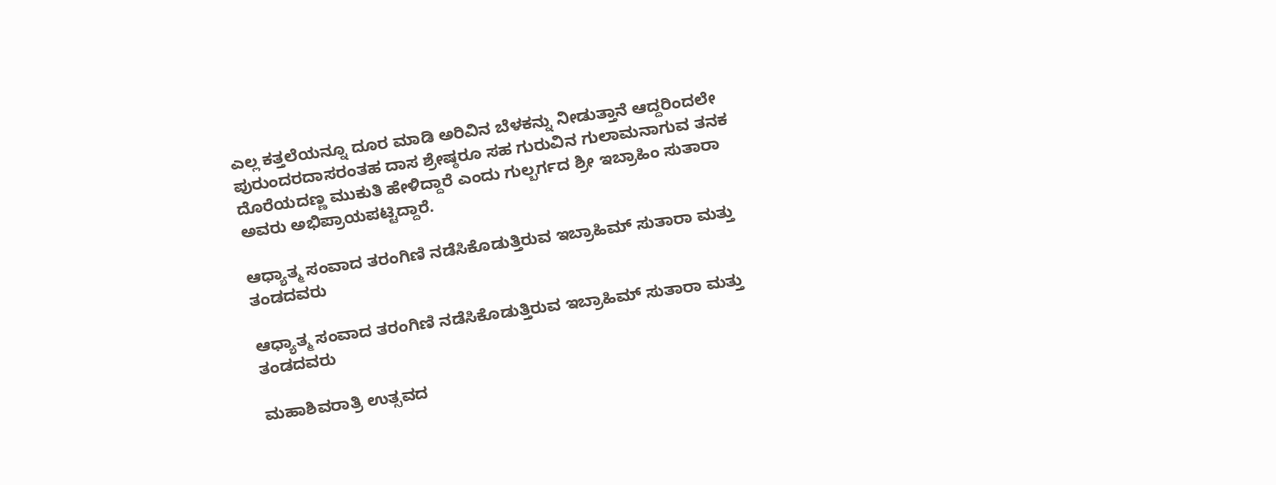ಎಲ್ಲ ಕತ್ತಲೆಯನ್ನೂ ದೂರ ಮಾಡಿ ಅರಿವಿನ ಬೆಳಕನ್ನು ನೀಡುತ್ತಾನೆ ಆದ್ದರಿಂದಲೇ ಪುರುಂದರದಾಸರಂತಹ ದಾಸ ಶ್ರೇಷ್ಠರೂ ಸಹ ಗುರುವಿನ ಗುಲಾಮನಾಗುವ ತನಕ ದೊರೆಯದಣ್ಣ ಮುಕುತಿ ಹೇಳಿದ್ದಾರೆ ಎಂದು ಗುಲ್ಬರ್ಗದ ಶ್ರೀ ಇಬ್ರಾಹಿಂ ಸುತಾರಾ ಅವರು ಅಭಿಪ್ರಾಯಪಟ್ಟಿದ್ದಾರೆ.

ಆಧ್ಯಾತ್ಮ ಸಂವಾದ ತರಂಗಿಣಿ ನಡೆಸಿಕೊಡುತ್ತಿರುವ ಇಬ್ರಾಹಿಮ್ ಸುತಾರಾ ಮತ್ತು ತಂಡದವರು

ಆಧ್ಯಾತ್ಮ ಸಂವಾದ ತರಂಗಿಣಿ ನಡೆಸಿಕೊಡುತ್ತಿರುವ ಇಬ್ರಾಹಿಮ್ ಸುತಾರಾ ಮತ್ತು ತಂಡದವರು

ಮಹಾಶಿವರಾತ್ರಿ ಉತ್ಸವದ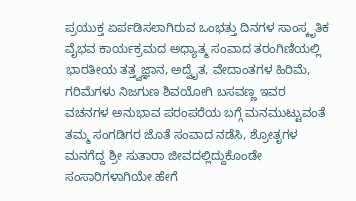ಪ್ರಯುಕ್ತ ಏರ್ಪಡಿಸಲಾಗಿರುವ ಒಂಭತ್ತು ದಿನಗಳ ಸಾಂಸ್ಕೃತಿಕ ವೈಭವ ಕಾರ್ಯಕ್ರಮದ ಅಧ್ಯಾತ್ಮ ಸಂವಾದ ತರಂಗಿಣಿಯಲ್ಲಿ ಭಾರತೀಯ ತತ್ತ್ವಜ್ಞಾನ, ಅದ್ವೈತ, ವೇದಾಂತಗಳ ಹಿರಿಮೆ, ಗರಿಮೆಗಳು ನಿಜಗುಣ ಶಿವಯೋಗಿ ಬಸವಣ್ಣ ಇವರ ವಚನಗಳ ಅನುಭಾವ ಪರಂಪರೆಯ ಬಗ್ಗೆ ಮನಮುಟ್ಟುವಂತೆ ತಮ್ಮ ಸಂಗಡಿಗರ ಜೊತೆ ಸಂವಾದ ನಡೆಸಿ, ಶ್ರೋತೃಗಳ ಮನಗೆದ್ದ ಶ್ರೀ ಸುತಾರಾ ಜೀವದಲ್ಲಿದ್ದುಕೊಂಡೇ ಸಂಸಾರಿಗಳಾಗಿಯೇ ಹೇಗೆ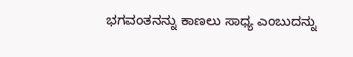ಭಗವಂತನನ್ನು ಕಾಣಲು ಸಾಧ್ಯ ಎಂಬುದನ್ನು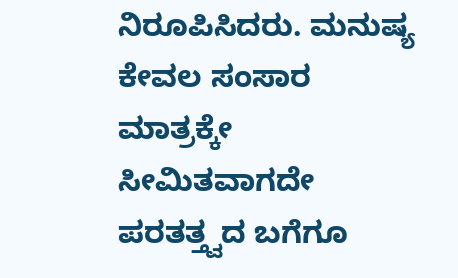ನಿರೂಪಿಸಿದರು. ಮನುಷ್ಯ ಕೇವಲ ಸಂಸಾರ ಮಾತ್ರಕ್ಕೇ ಸೀಮಿತವಾಗದೇ ಪರತತ್ತ್ವದ ಬಗೆಗೂ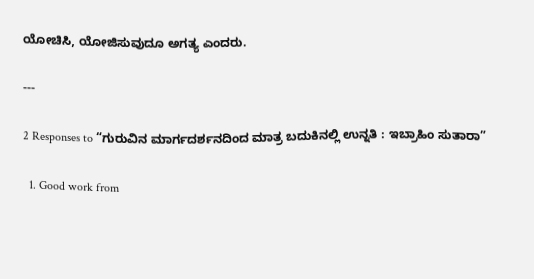ಯೋಚಿಸಿ, ಯೋಜಿಸುವುದೂ ಅಗತ್ಯ ಎಂದರು.

---

2 Responses to “ಗುರುವಿನ ಮಾರ್ಗದರ್ಶನದಿಂದ ಮಾತ್ರ ಬದುಕಿನಲ್ಲಿ ಉನ್ನತಿ : ಇಬ್ರಾಹಿಂ ಸುತಾರಾ”

  1. Good work from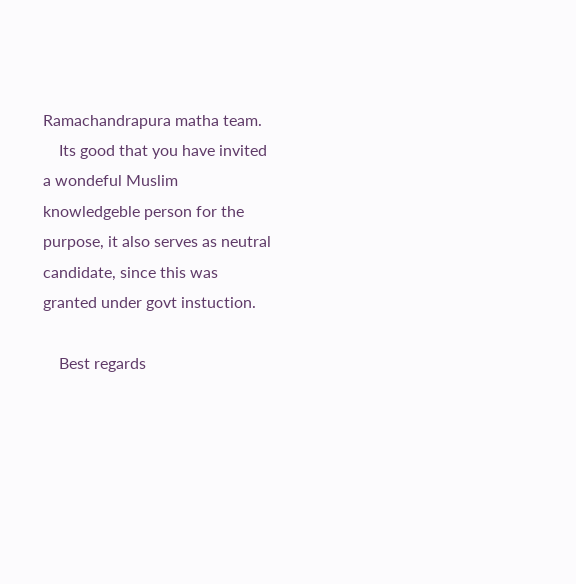Ramachandrapura matha team.
    Its good that you have invited a wondeful Muslim knowledgeble person for the purpose, it also serves as neutral candidate, since this was granted under govt instuction.

    Best regards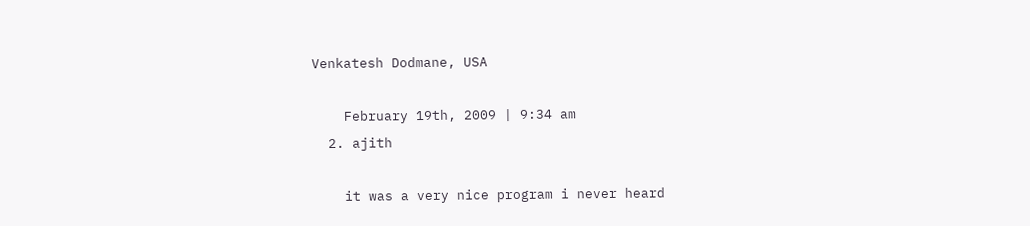Venkatesh Dodmane, USA

    February 19th, 2009 | 9:34 am
  2. ajith

    it was a very nice program i never heard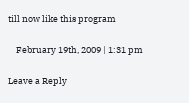till now like this program

    February 19th, 2009 | 1:31 pm

Leave a Reply